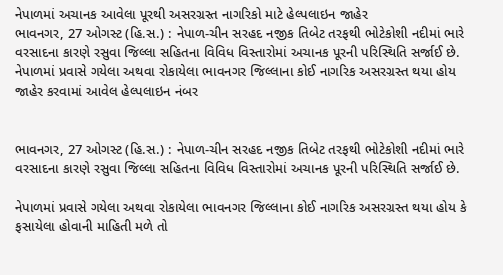નેપાળમાં અચાનક આવેલા પૂરથી અસરગ્રસ્ત નાગરિકો માટે હેલ્પલાઇન જાહેર
ભાવનગર, 27 ઓગસ્ટ (હિ.સ.) : નેપાળ-ચીન સરહદ નજીક તિબેટ તરફથી ભોટેકોશી નદીમાં ભારે વરસાદના કારણે રસુવા જિલ્લા સહિતના વિવિધ વિસ્તારોમાં અચાનક પૂરની પરિસ્થિતિ સર્જાઈ છે. નેપાળમાં પ્રવાસે ગયેલા અથવા રોકાયેલા ભાવનગર જિલ્લાના કોઈ નાગરિક અસરગ્રસ્ત થયા હોય
જાહેર કરવામાં આવેલ હેલ્પલાઇન નંબર


ભાવનગર, 27 ઓગસ્ટ (હિ.સ.) : નેપાળ-ચીન સરહદ નજીક તિબેટ તરફથી ભોટેકોશી નદીમાં ભારે વરસાદના કારણે રસુવા જિલ્લા સહિતના વિવિધ વિસ્તારોમાં અચાનક પૂરની પરિસ્થિતિ સર્જાઈ છે.

નેપાળમાં પ્રવાસે ગયેલા અથવા રોકાયેલા ભાવનગર જિલ્લાના કોઈ નાગરિક અસરગ્રસ્ત થયા હોય કે ફસાયેલા હોવાની માહિતી મળે તો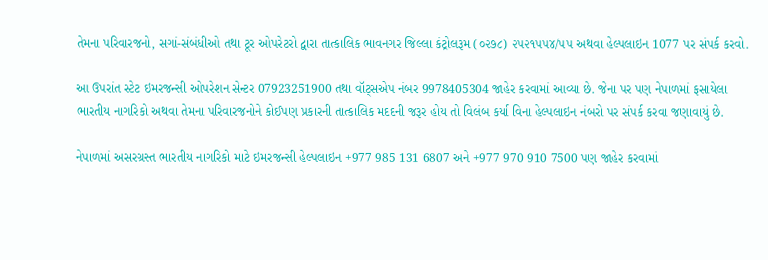તેમના પરિવારજનો, સગાં-સંબંધીઓ તથા ટૂર ઓપરેટરો દ્વારા તાત્કાલિક ભાવનગર જિલ્લા કંટ્રોલરૂમ (૦૨૭૮) ૨૫૨૧૫૫૪/૫૫ અથવા હેલ્પલાઇન 1077 પર સંપર્ક કરવો.

આ ઉપરાંત સ્ટેટ ઇમરજન્સી ઓપરેશન સેન્ટર 07923251900 તથા વૉટ્સએપ નંબર 9978405304 જાહેર કરવામાં આવ્યા છે. જેના પર પણ નેપાળમાં ફસાયેલા ભારતીય નાગરિકો અથવા તેમના પરિવારજનોને કોઈપણ પ્રકારની તાત્કાલિક મદદની જરૂર હોય તો વિલંબ કર્યા વિના હેલ્પલાઇન નંબરો પર સંપર્ક કરવા જણાવાયું છે.

નેપાળમાં અસરગ્રસ્ત ભારતીય નાગરિકો માટે ઇમરજન્સી હેલ્પલાઇન +977 985 131 6807 અને +977 970 910 7500 પણ જાહેર કરવામાં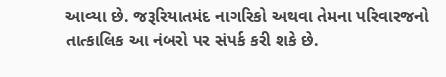આવ્યા છે. જરૂરિયાતમંદ નાગરિકો અથવા તેમના પરિવારજનો તાત્કાલિક આ નંબરો પર સંપર્ક કરી શકે છે.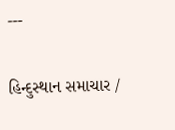---

હિન્દુસ્થાન સમાચાર /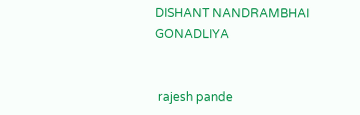DISHANT NANDRAMBHAI GONADLIYA


 rajesh pande